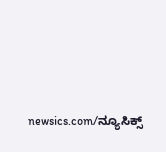newsics.com/ನ್ಯೂಸಿಕ್ಸ್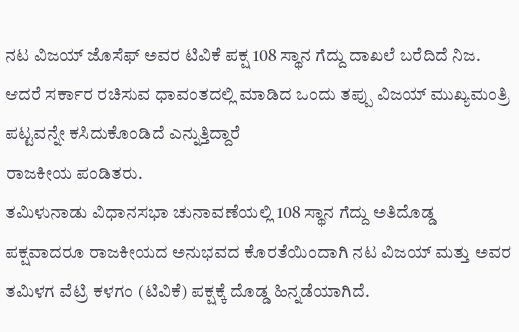ನಟ ವಿಜಯ್ ಜೊಸೆಫ್ ಅವರ ಟಿವಿಕೆ ಪಕ್ಷ 108 ಸ್ಥಾನ ಗೆದ್ದು ದಾಖಲೆ ಬರೆದಿದೆ ನಿಜ. ಆದರೆ ಸರ್ಕಾರ ರಚಿಸುವ ಧಾವಂತದಲ್ಲಿ ಮಾಡಿದ ಒಂದು ತಪ್ಪು ವಿಜಯ್ ಮುಖ್ಯಮಂತ್ರಿ ಪಟ್ಟವನ್ನೇ ಕಸಿದುಕೊಂಡಿದೆ ಎನ್ನುತ್ತಿದ್ದಾರೆ
ರಾಜಕೀಯ ಪಂಡಿತರು.
ತಮಿಳುನಾಡು ವಿಧಾನಸಭಾ ಚುನಾವಣೆಯಲ್ಲಿ 108 ಸ್ಥಾನ ಗೆದ್ದು ಅತಿದೊಡ್ಡ ಪಕ್ಷವಾದರೂ ರಾಜಕೀಯದ ಅನುಭವದ ಕೊರತೆಯಿಂದಾಗಿ ನಟ ವಿಜಯ್ ಮತ್ತು ಅವರ ತಮಿಳಗ ವೆಟ್ರಿ ಕಳಗಂ (ಟಿವಿಕೆ) ಪಕ್ಷಕ್ಕೆ ದೊಡ್ಡ ಹಿನ್ನಡೆಯಾಗಿದೆ.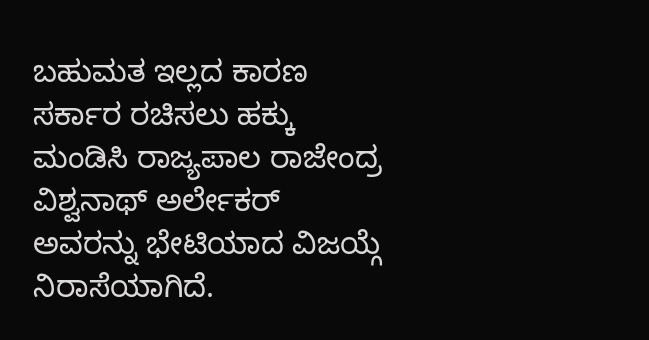ಬಹುಮತ ಇಲ್ಲದ ಕಾರಣ ಸರ್ಕಾರ ರಚಿಸಲು ಹಕ್ಕು ಮಂಡಿಸಿ ರಾಜ್ಯಪಾಲ ರಾಜೇಂದ್ರ ವಿಶ್ವನಾಥ್ ಅರ್ಲೇಕರ್ ಅವರನ್ನು ಭೇಟಿಯಾದ ವಿಜಯ್ಗೆ ನಿರಾಸೆಯಾಗಿದೆ.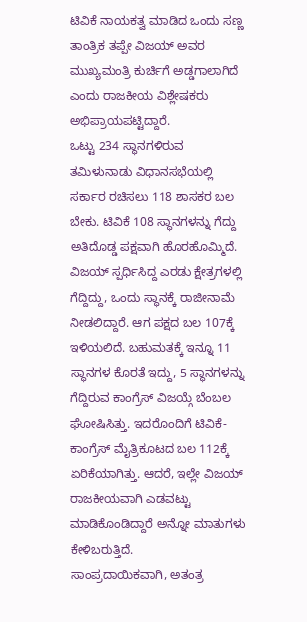ಟಿವಿಕೆ ನಾಯಕತ್ವ ಮಾಡಿದ ಒಂದು ಸಣ್ಣ ತಾಂತ್ರಿಕ ತಪ್ಪೇ ವಿಜಯ್ ಅವರ ಮುಖ್ಯಮಂತ್ರಿ ಕುರ್ಚಿಗೆ ಅಡ್ಡಗಾಲಾಗಿದೆ ಎಂದು ರಾಜಕೀಯ ವಿಶ್ಲೇಷಕರು ಅಭಿಪ್ರಾಯಪಟ್ಟಿದ್ದಾರೆ.
ಒಟ್ಟು 234 ಸ್ಥಾನಗಳಿರುವ ತಮಿಳುನಾಡು ವಿಧಾನಸಭೆಯಲ್ಲಿ ಸರ್ಕಾರ ರಚಿಸಲು 118 ಶಾಸಕರ ಬಲ ಬೇಕು. ಟಿವಿಕೆ 108 ಸ್ಥಾನಗಳನ್ನು ಗೆದ್ದು ಅತಿದೊಡ್ಡ ಪಕ್ಷವಾಗಿ ಹೊರಹೊಮ್ಮಿದೆ. ವಿಜಯ್ ಸ್ಪರ್ಧಿಸಿದ್ದ ಎರಡು ಕ್ಷೇತ್ರಗಳಲ್ಲಿ ಗೆದ್ದಿದ್ದು, ಒಂದು ಸ್ಥಾನಕ್ಕೆ ರಾಜೀನಾಮೆ ನೀಡಲಿದ್ದಾರೆ. ಆಗ ಪಕ್ಷದ ಬಲ 107ಕ್ಕೆ ಇಳಿಯಲಿದೆ. ಬಹುಮತಕ್ಕೆ ಇನ್ನೂ 11 ಸ್ಥಾನಗಳ ಕೊರತೆ ಇದ್ದು, 5 ಸ್ಥಾನಗಳನ್ನು ಗೆದ್ದಿರುವ ಕಾಂಗ್ರೆಸ್ ವಿಜಯ್ಗೆ ಬೆಂಬಲ ಘೋಷಿಸಿತ್ತು. ಇದರೊಂದಿಗೆ ಟಿವಿಕೆ-ಕಾಂಗ್ರೆಸ್ ಮೈತ್ರಿಕೂಟದ ಬಲ 112ಕ್ಕೆ ಏರಿಕೆಯಾಗಿತ್ತು. ಆದರೆ, ಇಲ್ಲೇ ವಿಜಯ್ ರಾಜಕೀಯವಾಗಿ ಎಡವಟ್ಟು ಮಾಡಿಕೊಂಡಿದ್ದಾರೆ ಅನ್ನೋ ಮಾತುಗಳು ಕೇಳಿಬರುತ್ತಿದೆ.
ಸಾಂಪ್ರದಾಯಿಕವಾಗಿ, ಅತಂತ್ರ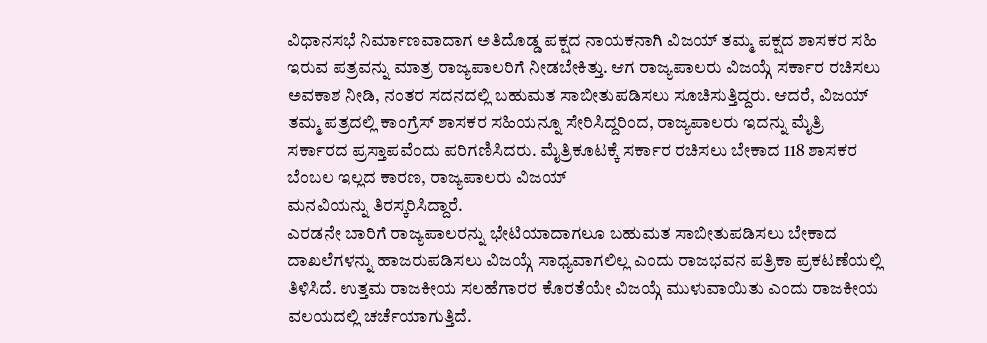ವಿಧಾನಸಭೆ ನಿರ್ಮಾಣವಾದಾಗ ಅತಿದೊಡ್ಡ ಪಕ್ಷದ ನಾಯಕನಾಗಿ ವಿಜಯ್ ತಮ್ಮ ಪಕ್ಷದ ಶಾಸಕರ ಸಹಿ ಇರುವ ಪತ್ರವನ್ನು ಮಾತ್ರ ರಾಜ್ಯಪಾಲರಿಗೆ ನೀಡಬೇಕಿತ್ತು. ಆಗ ರಾಜ್ಯಪಾಲರು ವಿಜಯ್ಗೆ ಸರ್ಕಾರ ರಚಿಸಲು ಅವಕಾಶ ನೀಡಿ, ನಂತರ ಸದನದಲ್ಲಿ ಬಹುಮತ ಸಾಬೀತುಪಡಿಸಲು ಸೂಚಿಸುತ್ತಿದ್ದರು. ಆದರೆ, ವಿಜಯ್ ತಮ್ಮ ಪತ್ರದಲ್ಲಿ ಕಾಂಗ್ರೆಸ್ ಶಾಸಕರ ಸಹಿಯನ್ನೂ ಸೇರಿಸಿದ್ದರಿಂದ, ರಾಜ್ಯಪಾಲರು ಇದನ್ನು ಮೈತ್ರಿ ಸರ್ಕಾರದ ಪ್ರಸ್ತಾಪವೆಂದು ಪರಿಗಣಿಸಿದರು. ಮೈತ್ರಿಕೂಟಕ್ಕೆ ಸರ್ಕಾರ ರಚಿಸಲು ಬೇಕಾದ 118 ಶಾಸಕರ ಬೆಂಬಲ ಇಲ್ಲದ ಕಾರಣ, ರಾಜ್ಯಪಾಲರು ವಿಜಯ್
ಮನವಿಯನ್ನು ತಿರಸ್ಕರಿಸಿದ್ದಾರೆ.
ಎರಡನೇ ಬಾರಿಗೆ ರಾಜ್ಯಪಾಲರನ್ನು ಭೇಟಿಯಾದಾಗಲೂ ಬಹುಮತ ಸಾಬೀತುಪಡಿಸಲು ಬೇಕಾದ ದಾಖಲೆಗಳನ್ನು ಹಾಜರುಪಡಿಸಲು ವಿಜಯ್ಗೆ ಸಾಧ್ಯವಾಗಲಿಲ್ಲ ಎಂದು ರಾಜಭವನ ಪತ್ರಿಕಾ ಪ್ರಕಟಣೆಯಲ್ಲಿ ತಿಳಿಸಿದೆ. ಉತ್ತಮ ರಾಜಕೀಯ ಸಲಹೆಗಾರರ ಕೊರತೆಯೇ ವಿಜಯ್ಗೆ ಮುಳುವಾಯಿತು ಎಂದು ರಾಜಕೀಯ ವಲಯದಲ್ಲಿ ಚರ್ಚೆಯಾಗುತ್ತಿದೆ.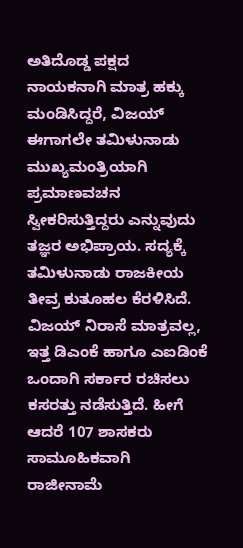ಅತಿದೊಡ್ಡ ಪಕ್ಷದ ನಾಯಕನಾಗಿ ಮಾತ್ರ ಹಕ್ಕು ಮಂಡಿಸಿದ್ದರೆ, ವಿಜಯ್ ಈಗಾಗಲೇ ತಮಿಳುನಾಡು ಮುಖ್ಯಮಂತ್ರಿಯಾಗಿ ಪ್ರಮಾಣವಚನ ಸ್ವೀಕರಿಸುತ್ತಿದ್ದರು ಎನ್ನುವುದು ತಜ್ಞರ ಅಭಿಪ್ರಾಯ. ಸದ್ಯಕ್ಕೆ ತಮಿಳುನಾಡು ರಾಜಕೀಯ ತೀವ್ರ ಕುತೂಹಲ ಕೆರಳಿಸಿದೆ.
ವಿಜಯ್ ನಿರಾಸೆ ಮಾತ್ರವಲ್ಲ, ಇತ್ತ ಡಿಎಂಕೆ ಹಾಗೂ ಎಐಡಿಂಕೆ ಒಂದಾಗಿ ಸರ್ಕಾರ ರಚಿಸಲು ಕಸರತ್ತು ನಡೆಸುತ್ತಿದೆ. ಹೀಗೆ ಆದರೆ 107 ಶಾಸಕರು ಸಾಮೂಹಿಕವಾಗಿ ರಾಜೀನಾಮೆ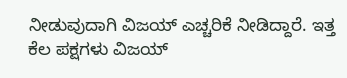ನೀಡುವುದಾಗಿ ವಿಜಯ್ ಎಚ್ಚರಿಕೆ ನೀಡಿದ್ದಾರೆ. ಇತ್ತ ಕೆಲ ಪಕ್ಷಗಳು ವಿಜಯ್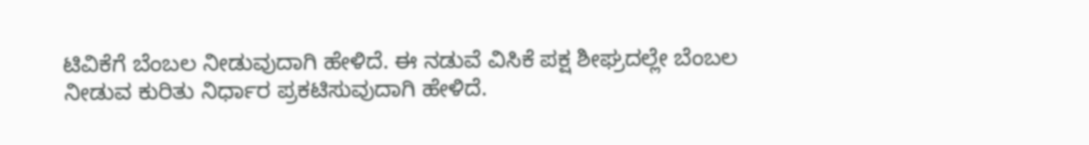ಟಿವಿಕೆಗೆ ಬೆಂಬಲ ನೀಡುವುದಾಗಿ ಹೇಳಿದೆ. ಈ ನಡುವೆ ವಿಸಿಕೆ ಪಕ್ಷ ಶೀಘ್ರದಲ್ಲೇ ಬೆಂಬಲ ನೀಡುವ ಕುರಿತು ನಿರ್ಧಾರ ಪ್ರಕಟಿಸುವುದಾಗಿ ಹೇಳಿದೆ.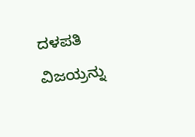ದಳಪತಿ ವಿಜಯ್ರನ್ನು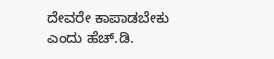ದೇವರೇ ಕಾಪಾಡಬೇಕು ಎಂದು ಹೆಚ್.ಡಿ.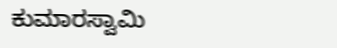ಕುಮಾರಸ್ವಾಮಿ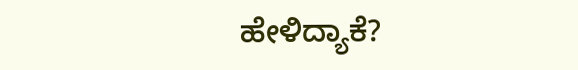ಹೇಳಿದ್ಯಾಕೆ?